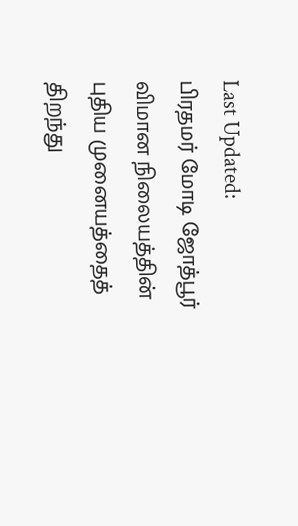Last Updated:
பிரதமர் மோடி ஜோத்பூர் விமான நிலையத்தின் புதிய முனையத்தைத் திறந்து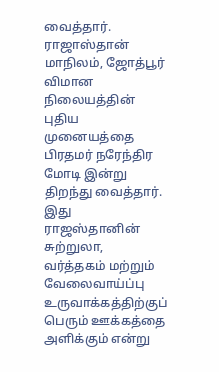வைத்தார்.
ராஜாஸ்தான் மாநிலம், ஜோத்பூர் விமான நிலையத்தின் புதிய முனையத்தை பிரதமர் நரேந்திர மோடி இன்று திறந்து வைத்தார். இது ராஜஸ்தானின் சுற்றுலா, வர்த்தகம் மற்றும் வேலைவாய்ப்பு உருவாக்கத்திற்குப் பெரும் ஊக்கத்தை அளிக்கும் என்று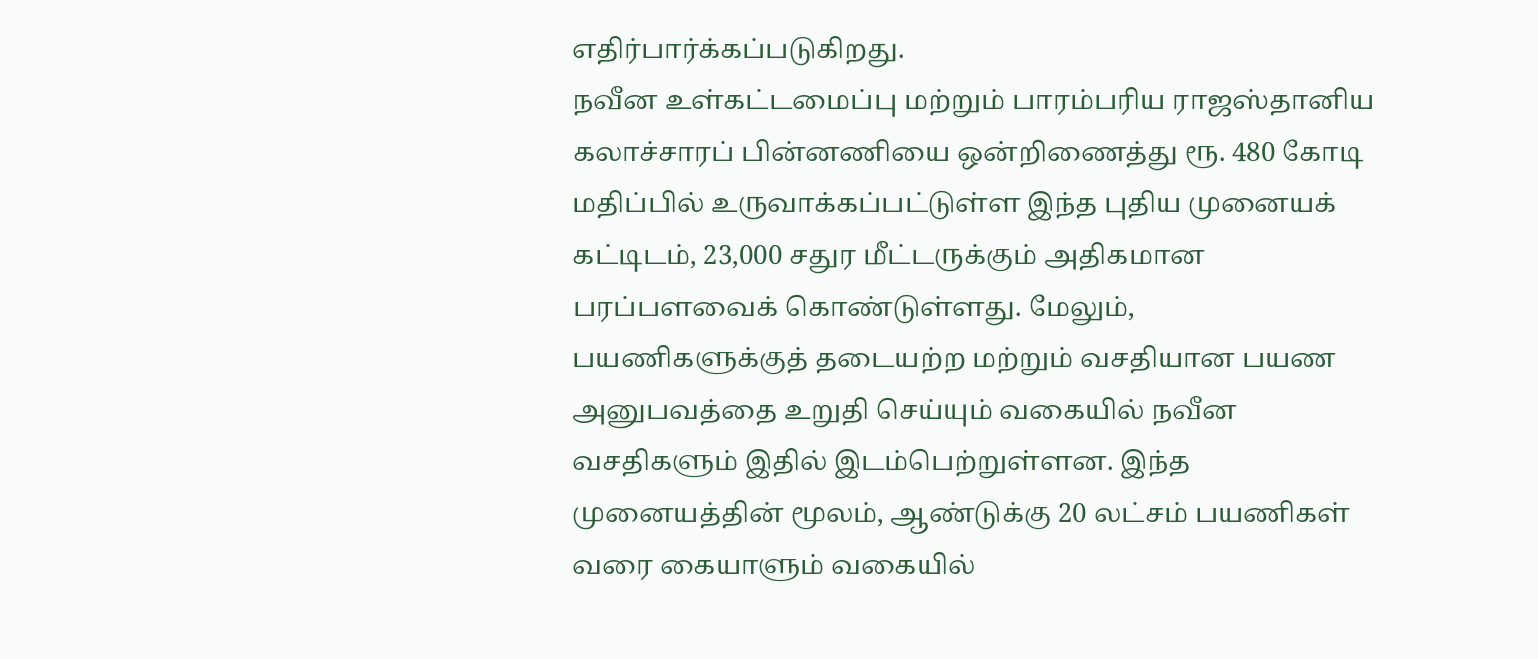எதிர்பார்க்கப்படுகிறது.
நவீன உள்கட்டமைப்பு மற்றும் பாரம்பரிய ராஜஸ்தானிய கலாச்சாரப் பின்னணியை ஒன்றிணைத்து ரூ. 480 கோடி மதிப்பில் உருவாக்கப்பட்டுள்ள இந்த புதிய முனையக் கட்டிடம், 23,000 சதுர மீட்டருக்கும் அதிகமான பரப்பளவைக் கொண்டுள்ளது. மேலும், பயணிகளுக்குத் தடையற்ற மற்றும் வசதியான பயண அனுபவத்தை உறுதி செய்யும் வகையில் நவீன வசதிகளும் இதில் இடம்பெற்றுள்ளன. இந்த முனையத்தின் மூலம், ஆண்டுக்கு 20 லட்சம் பயணிகள் வரை கையாளும் வகையில்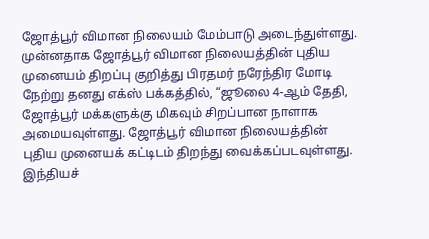ஜோத்பூர் விமான நிலையம் மேம்பாடு அடைந்துள்ளது.
முன்னதாக ஜோத்பூர் விமான நிலையத்தின் புதிய முனையம் திறப்பு குறித்து பிரதமர் நரேந்திர மோடி நேற்று தனது எக்ஸ் பக்கத்தில், “ஜூலை 4-ஆம் தேதி, ஜோத்பூர் மக்களுக்கு மிகவும் சிறப்பான நாளாக அமையவுள்ளது. ஜோத்பூர் விமான நிலையத்தின் புதிய முனையக் கட்டிடம் திறந்து வைக்கப்படவுள்ளது. இந்தியச்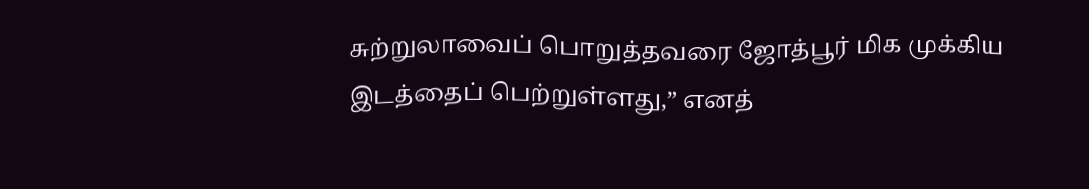சுற்றுலாவைப் பொறுத்தவரை ஜோத்பூர் மிக முக்கிய இடத்தைப் பெற்றுள்ளது,” எனத்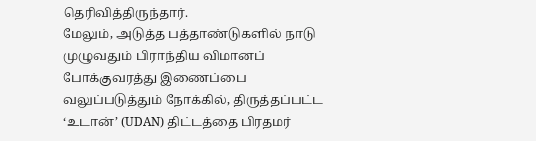தெரிவித்திருந்தார்.
மேலும், அடுத்த பத்தாண்டுகளில் நாடு முழுவதும் பிராந்திய விமானப் போக்குவரத்து இணைப்பை வலுப்படுத்தும் நோக்கில், திருத்தப்பட்ட ‘உடான்’ (UDAN) திட்டத்தை பிரதமர்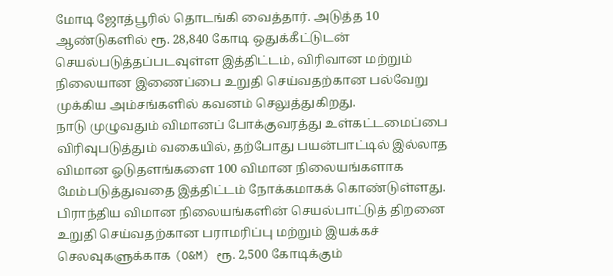மோடி ஜோத்பூரில் தொடங்கி வைத்தார். அடுத்த 10 ஆண்டுகளில் ரூ. 28,840 கோடி ஒதுக்கீட்டுடன் செயல்படுத்தப்படவுள்ள இத்திட்டம், விரிவான மற்றும் நிலையான இணைப்பை உறுதி செய்வதற்கான பல்வேறு முக்கிய அம்சங்களில் கவனம் செலுத்துகிறது.
நாடு முழுவதும் விமானப் போக்குவரத்து உள்கட்டமைப்பை விரிவுபடுத்தும் வகையில், தற்போது பயன்பாட்டில் இல்லாத விமான ஓடுதளங்களை 100 விமான நிலையங்களாக மேம்படுத்துவதை இத்திட்டம் நோக்கமாகக் கொண்டுள்ளது. பிராந்திய விமான நிலையங்களின் செயல்பாட்டுத் திறனை உறுதி செய்வதற்கான பராமரிப்பு மற்றும் இயக்கச் செலவுகளுக்காக (O&M) ரூ. 2,500 கோடிக்கும்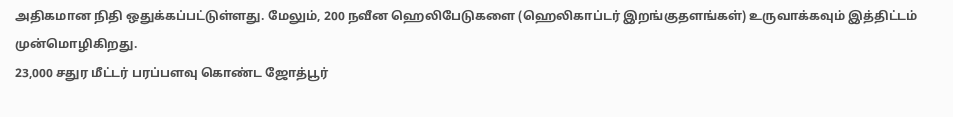அதிகமான நிதி ஒதுக்கப்பட்டுள்ளது. மேலும், 200 நவீன ஹெலிபேடுகளை (ஹெலிகாப்டர் இறங்குதளங்கள்) உருவாக்கவும் இத்திட்டம் முன்மொழிகிறது.
23,000 சதுர மீட்டர் பரப்பளவு கொண்ட ஜோத்பூர்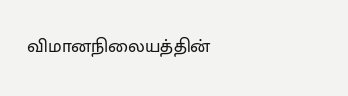விமானநிலையத்தின்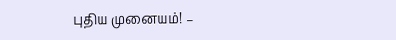புதிய முனையம்! –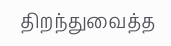திறந்துவைத்த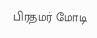பிரதமர் மோடி